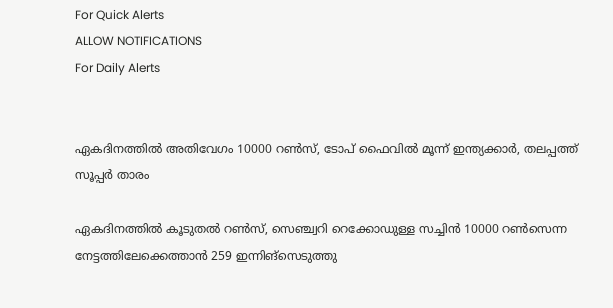For Quick Alerts
ALLOW NOTIFICATIONS
For Daily Alerts


ഏകദിനത്തില്‍ അതിവേഗം 10000 റണ്‍സ്, ടോപ് ഫൈവില്‍ മൂന്ന് ഇന്ത്യക്കാര്‍, തലപ്പത്ത് സൂപ്പര്‍ താരം

ഏകദിനത്തില്‍ കൂടുതല്‍ റണ്‍സ്, സെഞ്ച്വറി റെക്കോഡുള്ള സച്ചിന്‍ 10000 റണ്‍സെന്ന നേട്ടത്തിലേക്കെത്താന്‍ 259 ഇന്നിങ്‌സെടുത്തു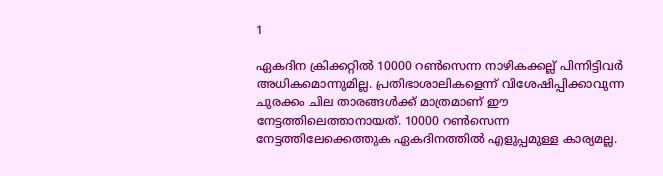1

ഏകദിന ക്രിക്കറ്റില്‍ 10000 റണ്‍സെന്ന നാഴികക്കല്ല് പിന്നിട്ടിവര്‍ അധികമൊന്നുമില്ല. പ്രതിഭാശാലികളെന്ന് വിശേഷിപ്പിക്കാവുന്ന ചുരക്കം ചില താരങ്ങള്‍ക്ക് മാത്രമാണ് ഈ നേട്ടത്തിലെത്താനായത്. 10000 റണ്‍സെന്ന നേട്ടത്തിലേക്കെത്തുക ഏകദിനത്തില്‍ എളുപ്പമുള്ള കാര്യമല്ല.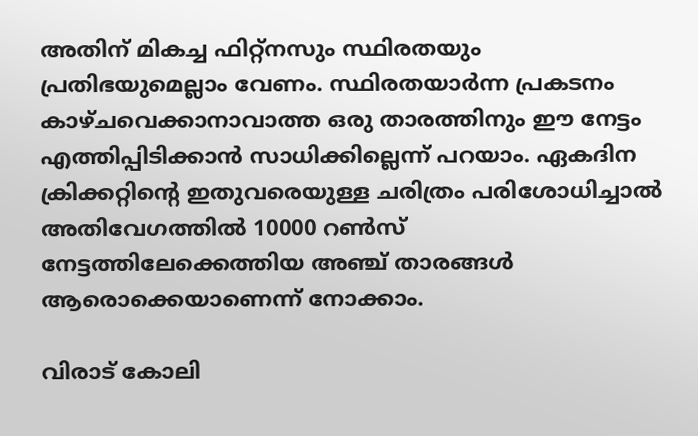അതിന് മികച്ച ഫിറ്റ്‌നസും സ്ഥിരതയും പ്രതിഭയുമെല്ലാം വേണം. സ്ഥിരതയാര്‍ന്ന പ്രകടനം കാഴ്ചവെക്കാനാവാത്ത ഒരു താരത്തിനും ഈ നേട്ടം എത്തിപ്പിടിക്കാന്‍ സാധിക്കില്ലെന്ന് പറയാം. ഏകദിന ക്രിക്കറ്റിന്റെ ഇതുവരെയുള്ള ചരിത്രം പരിശോധിച്ചാല്‍ അതിവേഗത്തില്‍ 10000 റണ്‍സ് നേട്ടത്തിലേക്കെത്തിയ അഞ്ച് താരങ്ങള്‍ ആരൊക്കെയാണെന്ന് നോക്കാം.

വിരാട് കോലി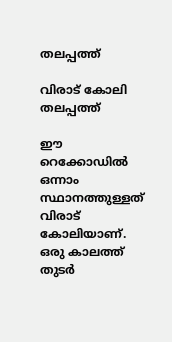തലപ്പത്ത്

വിരാട് കോലി തലപ്പത്ത്

ഈ റെക്കോഡില്‍ ഒന്നാം സ്ഥാനത്തുള്ളത് വിരാട് കോലിയാണ്. ഒരു കാലത്ത് തുടര്‍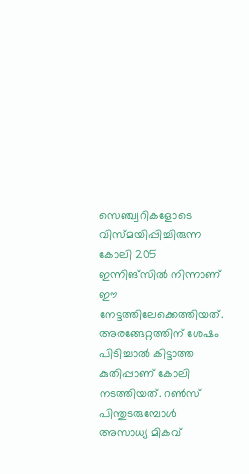സെഞ്ച്വറികളോടെ വിസ്മയിപ്പിച്ചിരുന്ന കോലി 205 ഇന്നിങ്‌സില്‍ നിന്നാണ് ഈ നേട്ടത്തിലേക്കെത്തിയത്. അരങ്ങേറ്റത്തിന് ശേഷം പിടിച്ചാല്‍ കിട്ടാത്ത കുതിപ്പാണ് കോലി നടത്തിയത്. റണ്‍സ് പിന്തുടരുമ്പോള്‍ അസാധ്യ മികവ്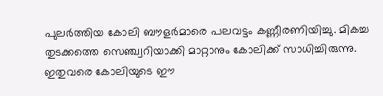പുലര്‍ത്തിയ കോലി ബൗളര്‍മാരെ പലവട്ടം കണ്ണീരണിയിച്ചു. മികച്ച തുടക്കത്തെ സെഞ്ച്വറിയാക്കി മാറ്റാനും കോലിക്ക് സാധിച്ചിരുന്നു. ഇതുവരെ കോലിയുടെ ഈ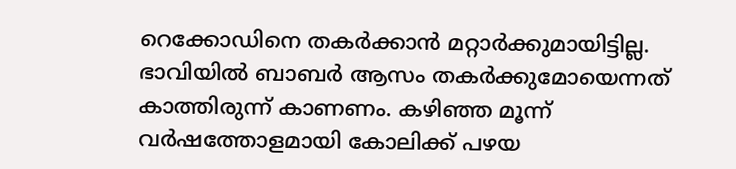റെക്കോഡിനെ തകര്‍ക്കാന്‍ മറ്റാര്‍ക്കുമായിട്ടില്ല. ഭാവിയില്‍ ബാബര്‍ ആസം തകര്‍ക്കുമോയെന്നത് കാത്തിരുന്ന് കാണണം. കഴിഞ്ഞ മൂന്ന് വര്‍ഷത്തോളമായി കോലിക്ക് പഴയ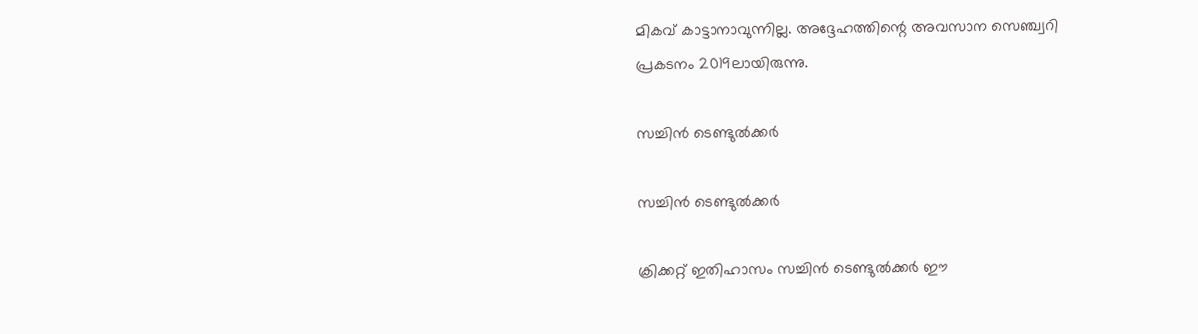മികവ് കാട്ടാനാവുന്നില്ല. അദ്ദേഹത്തിന്റെ അവസാന സെഞ്ച്വറി പ്രകടനം 2019ലായിരുന്നു.

സച്ചിന്‍ ടെണ്ടുല്‍ക്കര്‍

സച്ചിന്‍ ടെണ്ടുല്‍ക്കര്‍

ക്രിക്കറ്റ് ഇതിഹാസം സച്ചിന്‍ ടെണ്ടുല്‍ക്കര്‍ ഈ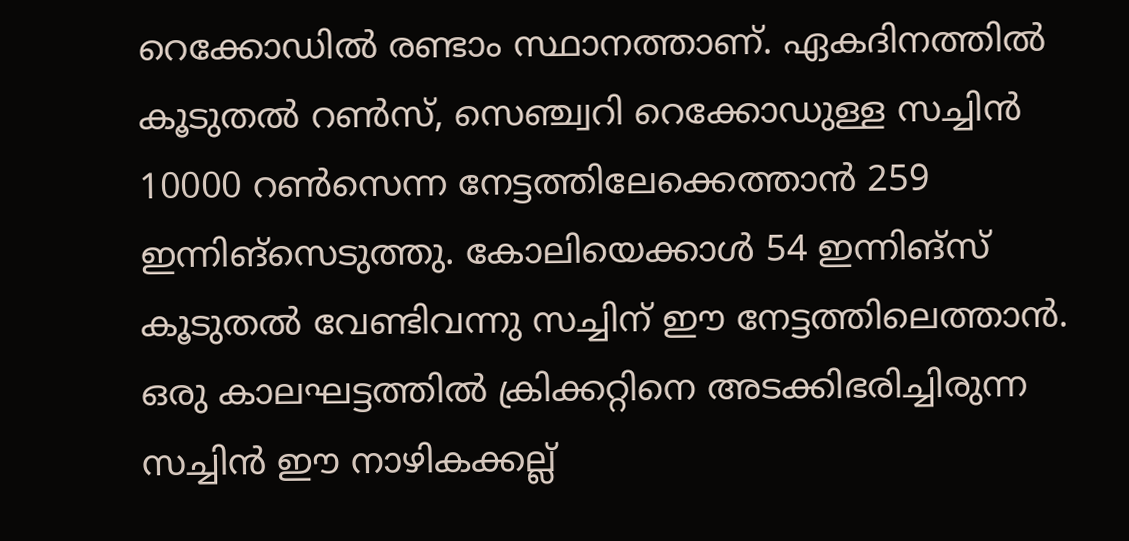റെക്കോഡില്‍ രണ്ടാം സ്ഥാനത്താണ്. ഏകദിനത്തില്‍ കൂടുതല്‍ റണ്‍സ്, സെഞ്ച്വറി റെക്കോഡുള്ള സച്ചിന്‍ 10000 റണ്‍സെന്ന നേട്ടത്തിലേക്കെത്താന്‍ 259 ഇന്നിങ്‌സെടുത്തു. കോലിയെക്കാള്‍ 54 ഇന്നിങ്‌സ് കൂടുതല്‍ വേണ്ടിവന്നു സച്ചിന് ഈ നേട്ടത്തിലെത്താന്‍. ഒരു കാലഘട്ടത്തില്‍ ക്രിക്കറ്റിനെ അടക്കിഭരിച്ചിരുന്ന സച്ചിന്‍ ഈ നാഴികക്കല്ല്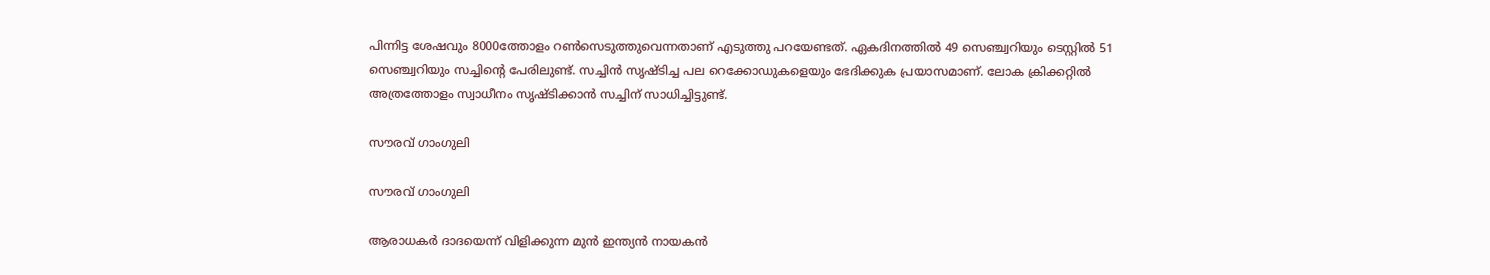പിന്നിട്ട ശേഷവും 8000ത്തോളം റണ്‍സെടുത്തുവെന്നതാണ് എടുത്തു പറയേണ്ടത്. ഏകദിനത്തില്‍ 49 സെഞ്ച്വറിയും ടെസ്റ്റില്‍ 51 സെഞ്ച്വറിയും സച്ചിന്റെ പേരിലുണ്ട്. സച്ചിന്‍ സൃഷ്ടിച്ച പല റെക്കോഡുകളെയും ഭേദിക്കുക പ്രയാസമാണ്. ലോക ക്രിക്കറ്റില്‍ അത്രത്തോളം സ്വാധീനം സൃഷ്ടിക്കാന്‍ സച്ചിന് സാധിച്ചിട്ടുണ്ട്.

സൗരവ് ഗാംഗുലി

സൗരവ് ഗാംഗുലി

ആരാധകര്‍ ദാദയെന്ന് വിളിക്കുന്ന മുന്‍ ഇന്ത്യന്‍ നായകന്‍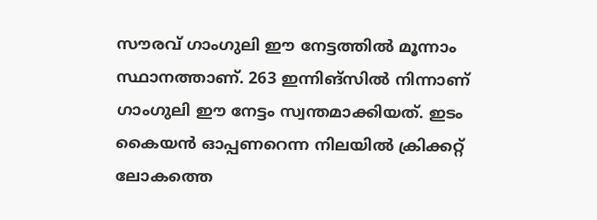സൗരവ് ഗാംഗുലി ഈ നേട്ടത്തില്‍ മൂന്നാം സ്ഥാനത്താണ്. 263 ഇന്നിങ്‌സില്‍ നിന്നാണ് ഗാംഗുലി ഈ നേട്ടം സ്വന്തമാക്കിയത്. ഇടം കൈയന്‍ ഓപ്പണറെന്ന നിലയില്‍ ക്രിക്കറ്റ് ലോകത്തെ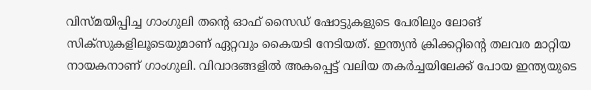വിസ്മയിപ്പിച്ച ഗാംഗുലി തന്റെ ഓഫ് സൈഡ് ഷോട്ടുകളുടെ പേരിലും ലോങ് സിക്‌സുകളിലൂടെയുമാണ് ഏറ്റവും കൈയടി നേടിയത്. ഇന്ത്യന്‍ ക്രിക്കറ്റിന്റെ തലവര മാറ്റിയ നായകനാണ് ഗാംഗുലി. വിവാദങ്ങളില്‍ അകപ്പെട്ട് വലിയ തകര്‍ച്ചയിലേക്ക് പോയ ഇന്ത്യയുടെ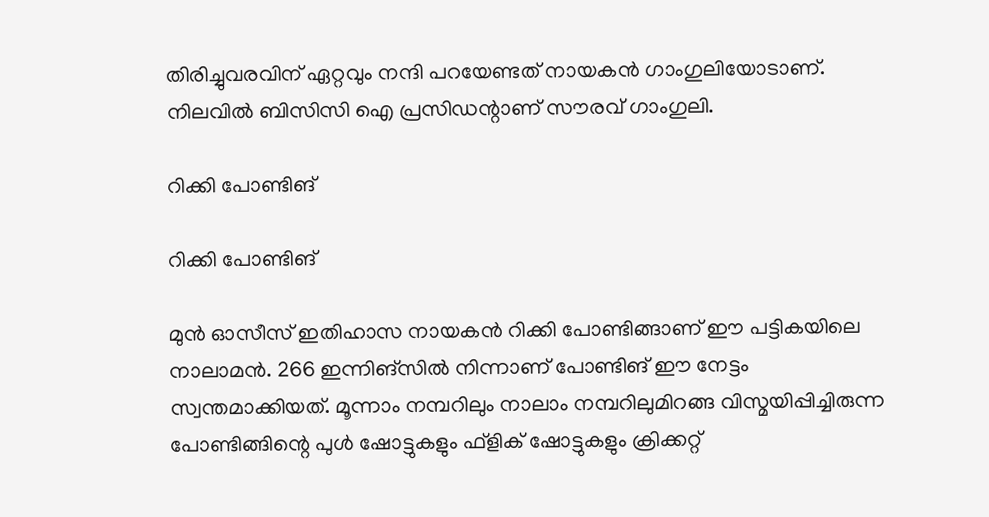തിരിച്ചുവരവിന് ഏറ്റവും നന്ദി പറയേണ്ടത് നായകന്‍ ഗാംഗുലിയോടാണ്. നിലവില്‍ ബിസിസി ഐ പ്രസിഡന്റാണ് സൗരവ് ഗാംഗുലി.

റിക്കി പോണ്ടിങ്

റിക്കി പോണ്ടിങ്

മുന്‍ ഓസീസ് ഇതിഹാസ നായകന്‍ റിക്കി പോണ്ടിങ്ങാണ് ഈ പട്ടികയിലെ നാലാമന്‍. 266 ഇന്നിങ്‌സില്‍ നിന്നാണ് പോണ്ടിങ് ഈ നേട്ടം സ്വന്തമാക്കിയത്. മൂന്നാം നമ്പറിലും നാലാം നമ്പറിലുമിറങ്ങ വിസ്മയിപ്പിച്ചിരുന്ന പോണ്ടിങ്ങിന്റെ പുള്‍ ഷോട്ടുകളും ഫ്‌ളിക് ഷോട്ടുകളും ക്രിക്കറ്റ്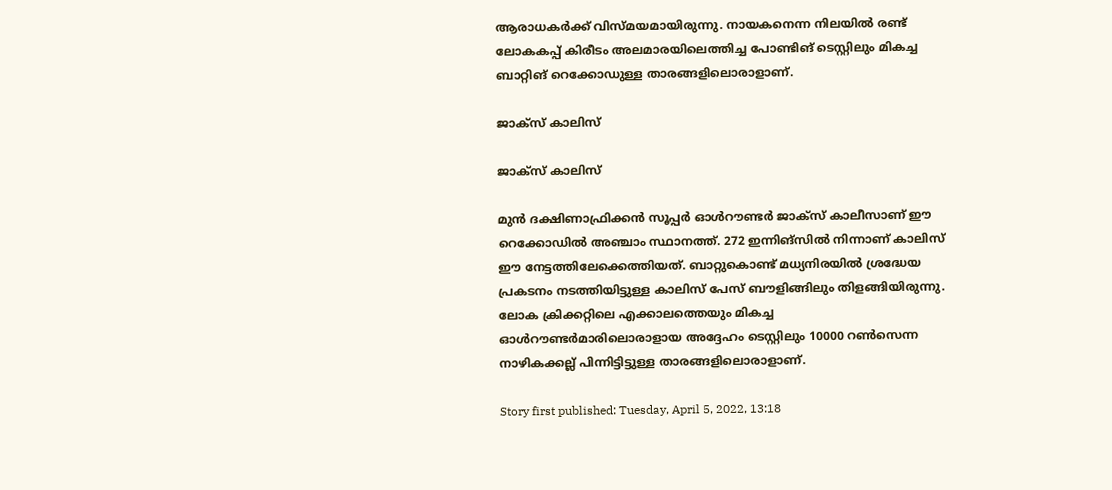ആരാധകര്‍ക്ക് വിസ്മയമായിരുന്നു. നായകനെന്ന നിലയില്‍ രണ്ട് ലോകകപ്പ് കിരീടം അലമാരയിലെത്തിച്ച പോണ്ടിങ് ടെസ്റ്റിലും മികച്ച ബാറ്റിങ് റെക്കോഡുള്ള താരങ്ങളിലൊരാളാണ്.

ജാക്‌സ് കാലിസ്

ജാക്‌സ് കാലിസ്

മുന്‍ ദക്ഷിണാഫ്രിക്കന്‍ സൂപ്പര്‍ ഓള്‍റൗണ്ടര്‍ ജാക്‌സ് കാലീസാണ് ഈ റെക്കോഡില്‍ അഞ്ചാം സ്ഥാനത്ത്. 272 ഇന്നിങ്‌സില്‍ നിന്നാണ് കാലിസ് ഈ നേട്ടത്തിലേക്കെത്തിയത്. ബാറ്റുകൊണ്ട് മധ്യനിരയില്‍ ശ്രദ്ധേയ പ്രകടനം നടത്തിയിട്ടുള്ള കാലിസ് പേസ് ബൗളിങ്ങിലും തിളങ്ങിയിരുന്നു. ലോക ക്രിക്കറ്റിലെ എക്കാലത്തെയും മികച്ച ഓള്‍റൗണ്ടര്‍മാരിലൊരാളായ അദ്ദേഹം ടെസ്റ്റിലും 10000 റണ്‍സെന്ന നാഴികക്കല്ല് പിന്നിട്ടിട്ടുള്ള താരങ്ങളിലൊരാളാണ്.

Story first published: Tuesday, April 5, 2022, 13:18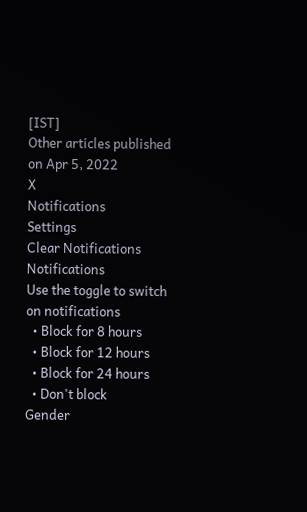[IST]
Other articles published on Apr 5, 2022
X
Notifications
Settings
Clear Notifications
Notifications
Use the toggle to switch on notifications
  • Block for 8 hours
  • Block for 12 hours
  • Block for 24 hours
  • Don't block
Gender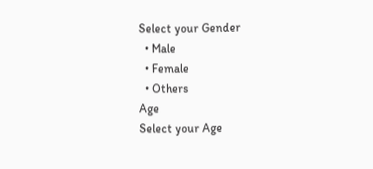Select your Gender
  • Male
  • Female
  • Others
Age
Select your Age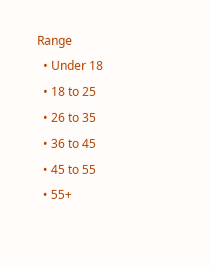Range
  • Under 18
  • 18 to 25
  • 26 to 35
  • 36 to 45
  • 45 to 55
  • 55+